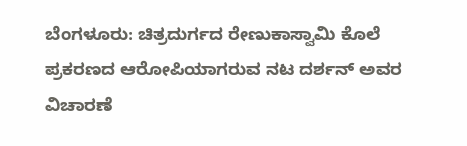ಬೆಂಗಳೂರು: ಚಿತ್ರದುರ್ಗದ ರೇಣುಕಾಸ್ವಾಮಿ ಕೊಲೆ ಪ್ರಕರಣದ ಆರೋಪಿಯಾಗರುವ ನಟ ದರ್ಶನ್ ಅವರ ವಿಚಾರಣೆ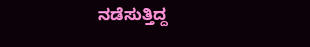ನಡೆಸುತ್ತಿದ್ದ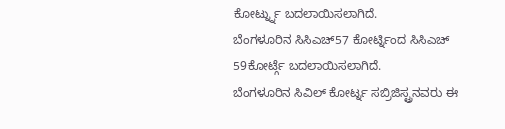ಕೋರ್ಟ್ನ್ನು ಬದಲಾಯಿಸಲಾಗಿದೆ.
ಬೆಂಗಳೂರಿನ ಸಿಸಿಎಚ್57 ಕೋರ್ಟ್ನಿಂದ ಸಿಸಿಎಚ್ 59ಕೋರ್ಟ್ಗೆ ಬದಲಾಯಿಸಲಾಗಿದೆ.
ಬೆಂಗಳೂರಿನ ಸಿವಿಲ್ ಕೋರ್ಟ್ನ ಸಬ್ರಿಜಿಸ್ಟ್ರನವರು ಈ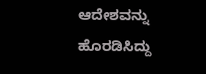ಆದೇಶವನ್ನು ಹೊರಡಿಸಿದ್ದು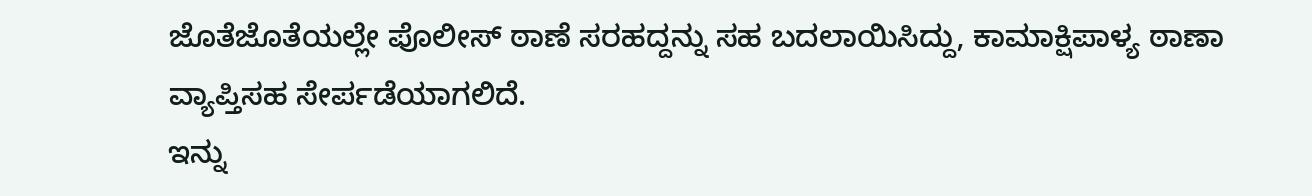ಜೊತೆಜೊತೆಯಲ್ಲೇ ಪೊಲೀಸ್ ಠಾಣೆ ಸರಹದ್ದನ್ನು ಸಹ ಬದಲಾಯಿಸಿದ್ದು, ಕಾಮಾಕ್ಷಿಪಾಳ್ಯ ಠಾಣಾ ವ್ಯಾಪ್ತಿಸಹ ಸೇರ್ಪಡೆಯಾಗಲಿದೆ.
ಇನ್ನು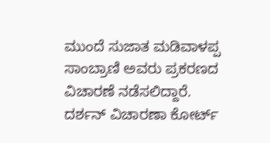ಮುಂದೆ ಸುಜಾತ ಮಡಿವಾಳಪ್ಪ ಸಾಂಬ್ರಾಣಿ ಅವರು ಪ್ರಕರಣದ ವಿಚಾರಣೆ ನಡೆಸಲಿದ್ದಾರೆ.
ದರ್ಶನ್ ವಿಚಾರಣಾ ಕೋರ್ಟ್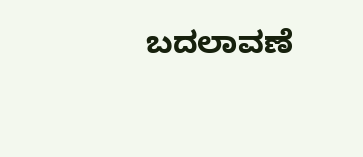ಬದಲಾವಣೆ